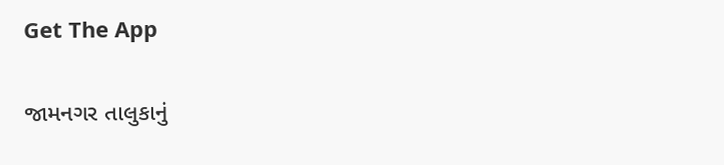Get The App

જામનગર તાલુકાનું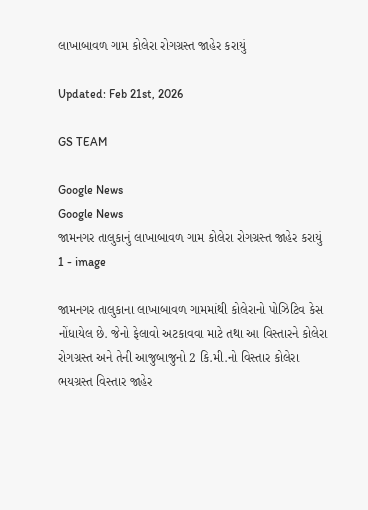લાખાબાવળ ગામ કોલેરા રોગગ્રસ્ત જાહેર કરાયું

Updated: Feb 21st, 2026

GS TEAM

Google News
Google News
જામનગર તાલુકાનું લાખાબાવળ ગામ કોલેરા રોગગ્રસ્ત જાહેર કરાયું 1 - image

જામનગર તાલુકાના લાખાબાવળ ગામમાંથી કોલેરાનો પોઝિટિવ કેસ નોંધાયેલ છે. જેનો ફેલાવો અટકાવવા માટે તથા આ વિસ્તારને કોલેરા રોગગ્રસ્ત અને તેની આજુબાજુનો 2 કિ.મી.નો વિસ્તાર કોલેરા ભયગ્રસ્ત વિસ્તાર જાહેર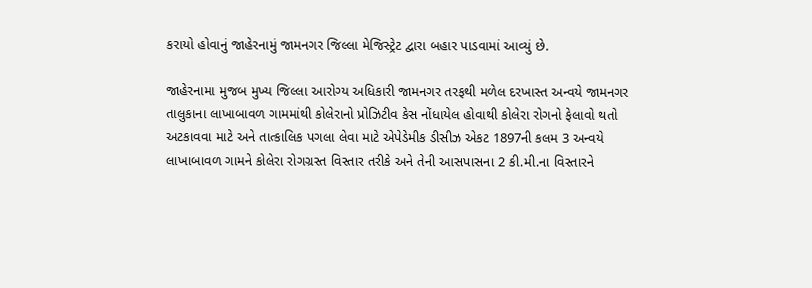કરાયો હોવાનું જાહેરનામું જામનગર જિલ્લા મેજિસ્ટ્રેટ દ્વારા બહાર પાડવામાં આવ્યું છે.

જાહેરનામા મુજબ મુખ્ય જિલ્લા આરોગ્ય અધિકારી જામનગર તરફથી મળેલ દરખાસ્ત અન્વયે જામનગર તાલુકાના લાખાબાવળ ગામમાંથી કોલેરાનો પ્રોઝિટીવ કેસ નોંધાયેલ હોવાથી કોલેરા રોગનો ફેલાવો થતો અટકાવવા માટે અને તાત્કાલિક પગલા લેવા માટે એપેડેમીક ડીસીઝ એકટ 1897ની કલમ 3 અન્વયે લાખાબાવળ ગામને કોલેરા રોગગ્રસ્ત વિસ્તાર તરીકે અને તેની આસપાસના 2 કી.મી.ના વિસ્તારને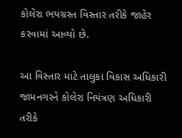કોલેરા ભયગ્રસ્ત વિસ્તાર તરીકે જાહેર કરવામાં આવ્યો છે.

આ વિસ્તાર માટે તાલુકા વિકાસ અધિકારી જામનગરને કોલેરા નિયંત્રણ અધિકારી તરીકે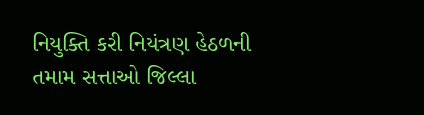નિયુક્તિ કરી નિયંત્રણ હેઠળની તમામ સત્તાઓ જિલ્લા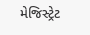મેજિસ્ટ્રેટ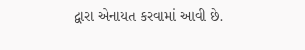દ્વારા એનાયત કરવામાં આવી છે.